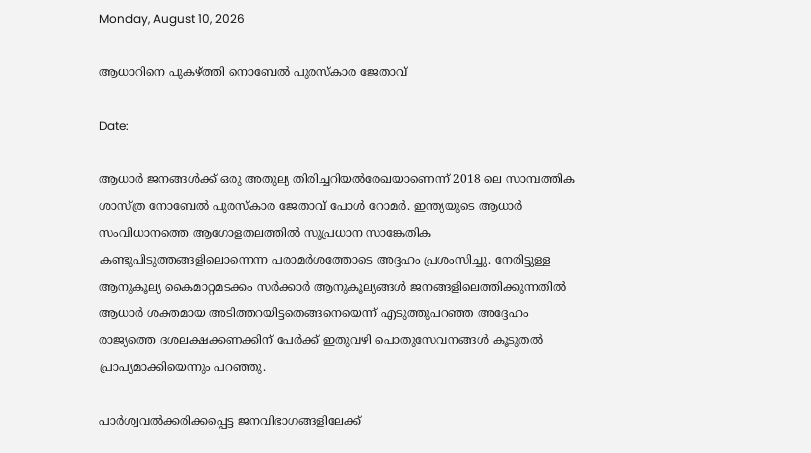Monday, August 10, 2026

ആധാറിനെ പുകഴ്ത്തി നൊബേല്‍ പുരസ്‌കാര ജേതാവ്

Date:

ആധാര്‍ ജനങ്ങള്‍ക്ക് ഒരു അതുല്യ തിരിച്ചറിയല്‍രേഖയാണെന്ന് 2018 ലെ സാമ്പത്തിക ശാസ്ത്ര നോബേല്‍ പുരസ്‌കാര ജേതാവ് പോള്‍ റോമര്‍. ഇന്ത്യയുടെ ആധാര്‍ സംവിധാനത്തെ ആഗോളതലത്തില്‍ സുപ്രധാന സാങ്കേതിക കണ്ടുപിടുത്തങ്ങളിലൊന്നെന്ന പരാമര്‍ശത്തോടെ അദ്ദഹം പ്രശംസിച്ചു. നേരിട്ടുള്ള ആനുകൂല്യ കൈമാറ്റമടക്കം സര്‍ക്കാര്‍ ആനുകൂല്യങ്ങള്‍ ജനങ്ങളിലെത്തിക്കുന്നതില്‍ ആധാര്‍ ശക്തമായ അടിത്തറയിട്ടതെങ്ങനെയെന്ന് എടുത്തുപറഞ്ഞ അദ്ദേഹം രാജ്യത്തെ ദശലക്ഷക്കണക്കിന് പേര്‍ക്ക് ഇതുവഴി പൊതുസേവനങ്ങള്‍ കൂടുതല്‍ പ്രാപ്യമാക്കിയെന്നും പറഞ്ഞു.

പാര്‍ശ്വവല്‍ക്കരിക്കപ്പെട്ട ജനവിഭാഗങ്ങളിലേക്ക്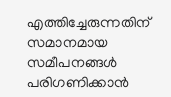എത്തിച്ചേരുന്നതിന് സമാനമായ സമീപനങ്ങള്‍ പരിഗണിക്കാന്‍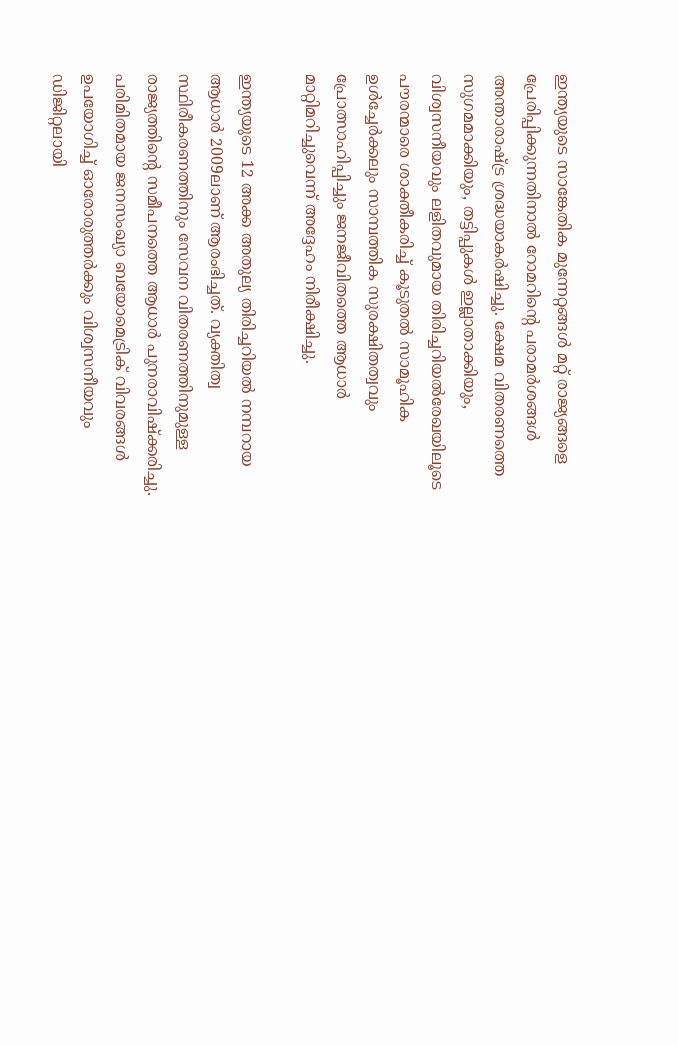ഇന്ത്യയുടെ സാങ്കേതിക മുന്നേറ്റങ്ങള്‍ മറ്റ് രാജ്യങ്ങളെ പ്രേരിപ്പിക്കുന്നതിനാല്‍ റോമറിന്റെ പരാമര്‍ശങ്ങള്‍ അന്താരാഷ്ട്ര ശ്രദ്ധയാകര്‍ഷിച്ചു. ക്ഷേമ വിതരണത്തെ സുഗമമാക്കിയും, തട്ടിപ്പുകള്‍ ഇല്ലാതാക്കിയും, വിശ്വസനീയവും ലളിതവുമായ തിരിച്ചറിയല്‍രേഖയിലൂടെ പൗരന്മാരെ ശാക്തീകരിച്ച് കൂടുതല്‍ സാമൂഹിക ഉള്‍ച്ചേര്‍ക്കലും സാമ്പത്തിക സുരക്ഷിതത്വവും പ്രോത്സാഹിപ്പിച്ചും ജനജീവിതത്തെ ആധാര്‍ മാറ്റിമറിച്ചുവെന്ന് അദ്ദേഹം നിരീക്ഷിച്ചു.

ഇന്ത്യയുടെ 12 അക്ക അതുല്യ തിരിച്ചറിയല്‍ നമ്പറായ ആധാര്‍ 2009ലാണ് ആരംഭിച്ചത്. വ്യക്തിത്വ സ്ഥിരീകരണത്തിനും സേവന വിതരണത്തിനുമുള്ള രാജ്യത്തിന്റെ സമീപനത്തെ ആധാര്‍ പുനരാവിഷ്‌ക്കരിച്ചു. പരിമിതമായ ജനസംഖ്യാ ബയോമെട്രിക് വിവരങ്ങള്‍ ഉപയോഗിച്ച് ഓരോരുത്തര്‍ക്കും വിശ്വസനീയവും ഡിജിറ്റലായി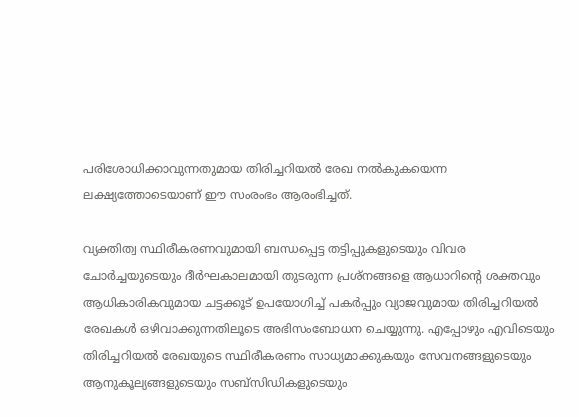പരിശോധിക്കാവുന്നതുമായ തിരിച്ചറിയല്‍ രേഖ നല്‍കുകയെന്ന ലക്ഷ്യത്തോടെയാണ് ഈ സംരംഭം ആരംഭിച്ചത്.

വ്യക്തിത്വ സ്ഥിരീകരണവുമായി ബന്ധപ്പെട്ട തട്ടിപ്പുകളുടെയും വിവര ചോര്‍ച്ചയുടെയും ദീര്‍ഘകാലമായി തുടരുന്ന പ്രശ്‌നങ്ങളെ ആധാറിന്റെ ശക്തവും ആധികാരികവുമായ ചട്ടക്കൂട് ഉപയോഗിച്ച് പകര്‍പ്പും വ്യാജവുമായ തിരിച്ചറിയല്‍ രേഖകള്‍ ഒഴിവാക്കുന്നതിലൂടെ അഭിസംബോധന ചെയ്യുന്നു. എപ്പോഴും എവിടെയും തിരിച്ചറിയല്‍ രേഖയുടെ സ്ഥിരീകരണം സാധ്യമാക്കുകയും സേവനങ്ങളുടെയും ആനുകൂല്യങ്ങളുടെയും സബ്‌സിഡികളുടെയും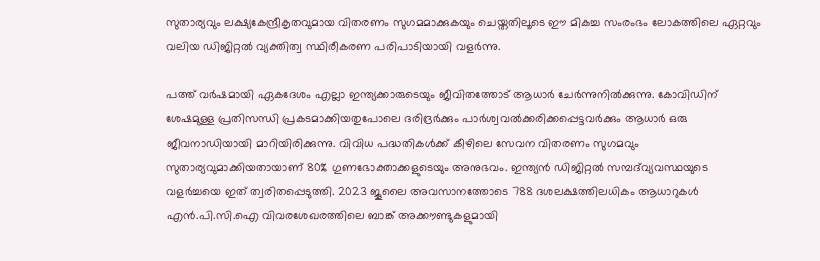സുതാര്യവും ലക്ഷ്യകേന്ദ്രീകൃതവുമായ വിതരണം സുഗമമാക്കുകയും ചെയ്തതിലൂടെ ഈ മികച്ച സംരംഭം ലോകത്തിലെ ഏറ്റവും വലിയ ഡിജിറ്റല്‍ വ്യക്തിത്വ സ്ഥിരീകരണ പരിപാടിയായി വളര്‍ന്നു.

പത്ത് വര്‍ഷമായി ഏകദേശം എല്ലാ ഇന്ത്യക്കാരുടെയും ജീവിതത്തോട് ആധാര്‍ ചേര്‍ന്നുനില്‍ക്കുന്നു. കോവിഡിന് ശേഷമുള്ള പ്രതിസന്ധി പ്രകടമാക്കിയതുപോലെ ദരിദ്രര്‍ക്കും പാര്‍ശ്വവല്‍ക്കരിക്കപ്പെട്ടവര്‍ക്കും ആധാര്‍ ഒരു ജീവനാഡിയായി മാറിയിരിക്കുന്നു. വിവിധ പദ്ധതികള്‍ക്ക് കീഴിലെ സേവന വിതരണം സുഗമവും സുതാര്യവുമാക്കിയതായാണ് 80% ഗുണഭോക്താക്കളുടെയും അനുഭവം. ഇന്ത്യന്‍ ഡിജിറ്റല്‍ സമ്പദ്‌വ്യവസ്ഥയുടെ വളര്‍ച്ചയെ ഇത് ത്വരിതപ്പെടുത്തി. 2023 ജൂലൈ അവസാനത്തോടെ 788 ദശലക്ഷത്തിലധികം ആധാറുകള്‍ എന്‍.പി.സി.ഐ വിവരശേഖരത്തിലെ ബാങ്ക് അക്കൗണ്ടുകളുമായി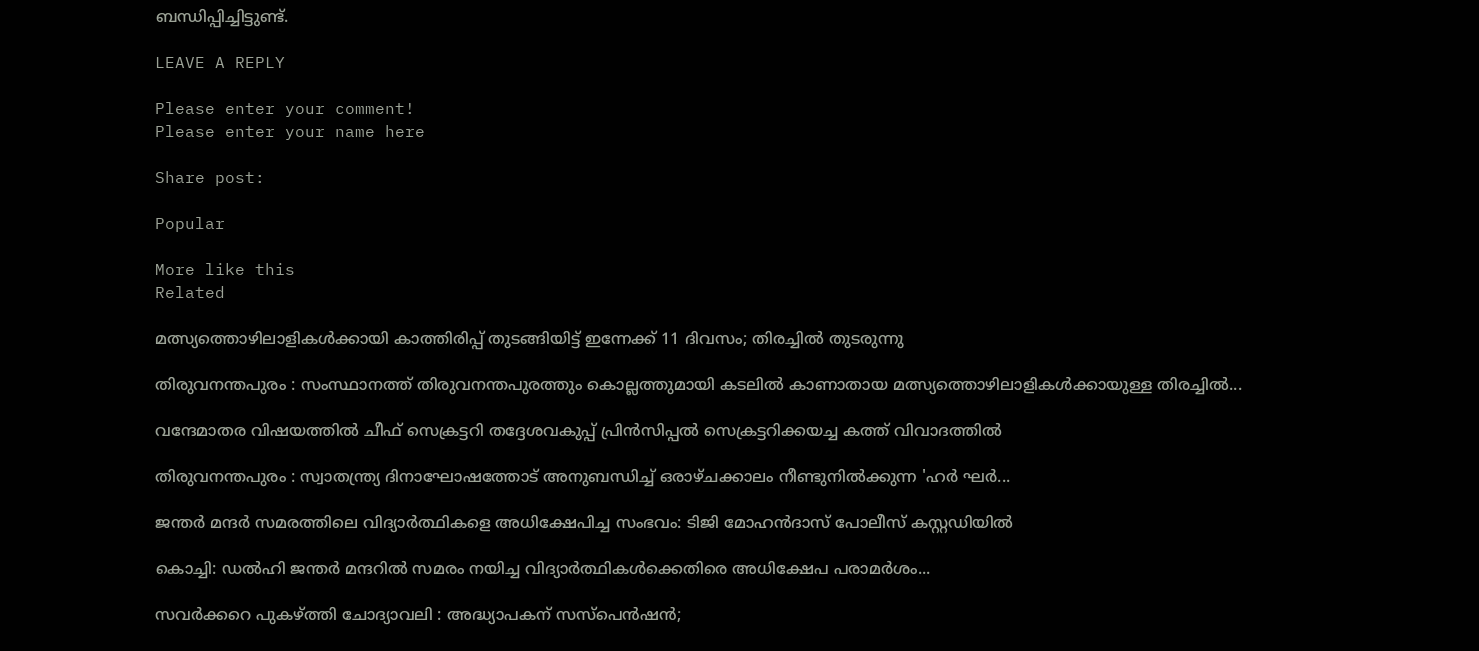ബന്ധിപ്പിച്ചിട്ടുണ്ട്.

LEAVE A REPLY

Please enter your comment!
Please enter your name here

Share post:

Popular

More like this
Related

മത്സ്യത്തൊഴിലാളികൾക്കായി കാത്തിരിപ്പ് തുടങ്ങിയിട്ട് ഇന്നേക്ക് 11 ദിവസം; തിരച്ചിൽ തുടരുന്നു

തിരുവനന്തപുരം : സംസ്ഥാനത്ത് തിരുവനന്തപുരത്തും കൊല്ലത്തുമായി കടലില്‍ കാണാതായ മത്സ്യത്തൊഴിലാളികള്‍ക്കായുള്ള തിരച്ചിൽ...

വന്ദേമാതര വിഷയത്തിൽ ചീഫ് സെക്രട്ടറി തദ്ദേശവകുപ്പ് പ്രിൻസിപ്പൽ സെക്രട്ടറിക്കയച്ച കത്ത് വിവാദത്തിൽ

തിരുവനന്തപുരം : സ്വാതന്ത്ര്യ ദിനാഘോഷത്തോട് അനുബന്ധിച്ച് ഒരാഴ്ചക്കാലം നീണ്ടുനിൽക്കുന്ന 'ഹർ ഘർ...

ജന്തർ മന്ദർ സമരത്തിലെ വിദ്യാർത്ഥികളെ അധിക്ഷേപിച്ച സംഭവം: ടിജി മോഹൻദാസ് പോലീസ് കസ്റ്റഡിയിൽ

കൊച്ചി: ഡൽഹി ജന്തർ മന്ദറിൽ സമരം നയിച്ച വിദ്യാർത്ഥികൾക്കെതിരെ അധിക്ഷേപ പരാമർശം...

സവർക്കറെ പുകഴ്ത്തി ചോദ്യാവലി : അദ്ധ്യാപകന് സസ്പെൻഷൻ;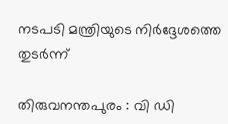നടപടി മന്ത്രിയുടെ നിർദ്ദേശത്തെ തുടർന്ന്

തിരുവനന്തപുരം : വി ഡി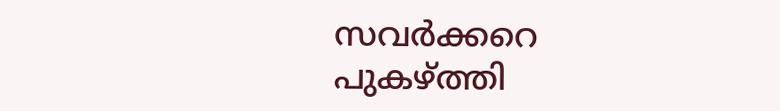സവർക്കറെ  പുകഴ്ത്തി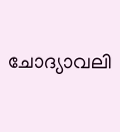ചോദ്യാവലി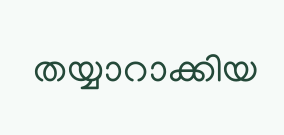തയ്യാറാക്കിയ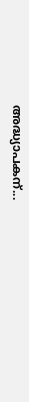അദ്ധ്യാപകന്...